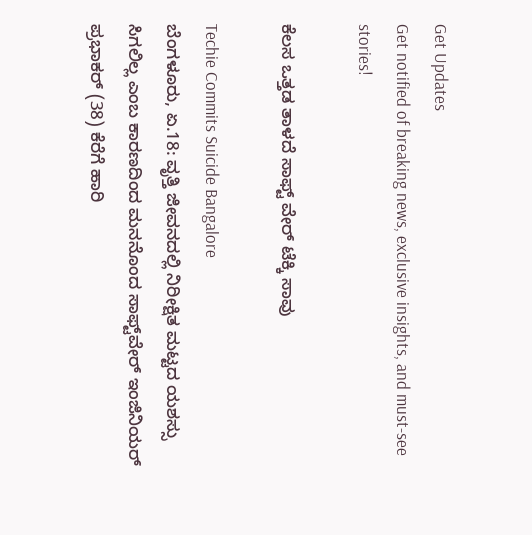Get Updates
Get notified of breaking news, exclusive insights, and must-see stories!

ಕೆಲಸ ಒತ್ತಡ ತಾಳದೆ ಸಾಫ್ಟ್ ವೇರ್ ಟೆಕ್ಕಿ ಸಾವು

Techie Commits Suicide Bangalore
ಬೆಂಗಳೂರು, ಏ.18: ವೃತ್ತಿ ಜೀವನದಲ್ಲಿ ನಿರೀಕ್ಷಿತ ಮಟ್ಟದ ಯಶಸ್ಸು ಸಿಗಲಿಲ್ಲ ಎಂಬ ಕಾರಣದಿಂದ ಮನನೊಂದ ಸಾಫ್ಟ್‌ವೇರ್ ಇಂಜಿನಿಯರ್ ಪ್ರಭಾಕರ್ (38) ಕೆರೆಗೆ ಹಾರಿ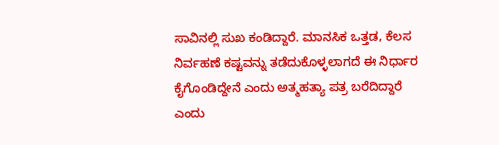ಸಾವಿನಲ್ಲಿ ಸುಖ ಕಂಡಿದ್ದಾರೆ. ಮಾನಸಿಕ ಒತ್ತಡ, ಕೆಲಸ ನಿರ್ವಹಣೆ ಕಷ್ಟವನ್ನು ತಡೆದುಕೊಳ್ಳಲಾಗದೆ ಈ ನಿರ್ಧಾರ ಕೈಗೊಂಡಿದ್ದೇನೆ ಎಂದು ಅತ್ಮಹತ್ಯಾ ಪತ್ರ ಬರೆದಿದ್ದಾರೆ ಎಂದು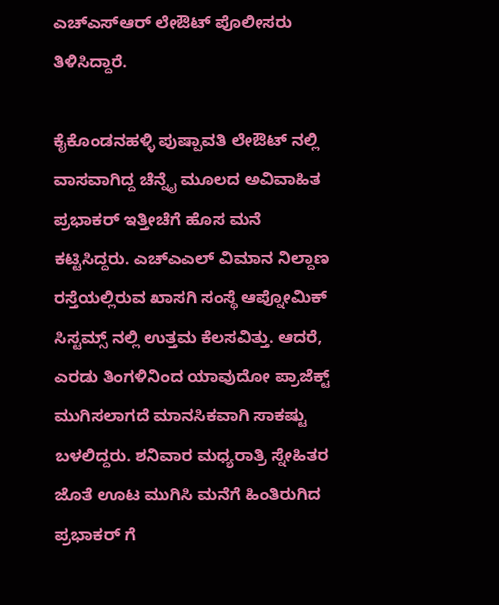ಎಚ್‌ಎಸ್‌ಆರ್ ಲೇಔಟ್ ಪೊಲೀಸರು ತಿಳಿಸಿದ್ದಾರೆ.

ಕೈಕೊಂಡನಹಳ್ಳಿ ಪುಷ್ಪಾವತಿ ಲೇಔಟ್ ನಲ್ಲಿ ವಾಸವಾಗಿದ್ದ ಚೆನ್ನೈ ಮೂಲದ ಅವಿವಾಹಿತ ಪ್ರಭಾಕರ್ ಇತ್ತೀಚೆಗೆ ಹೊಸ ಮನೆ ಕಟ್ಟಿಸಿದ್ದರು. ಎಚ್ಎಎಲ್ ವಿಮಾನ ನಿಲ್ದಾಣ ರಸ್ತೆಯಲ್ಲಿರುವ ಖಾಸಗಿ ಸಂಸ್ಥೆ ಆಪ್ನೋಮಿಕ್ ಸಿಸ್ಟಮ್ಸ್ ನಲ್ಲಿ ಉತ್ತಮ ಕೆಲಸವಿತ್ತು. ಆದರೆ, ಎರಡು ತಿಂಗಳಿನಿಂದ ಯಾವುದೋ ಪ್ರಾಜೆಕ್ಟ್ ಮುಗಿಸಲಾಗದೆ ಮಾನಸಿಕವಾಗಿ ಸಾಕಷ್ಟು ಬಳಲಿದ್ದರು. ಶನಿವಾರ ಮಧ್ಯರಾತ್ರಿ ಸ್ನೇಹಿತರ ಜೊತೆ ಊಟ ಮುಗಿಸಿ ಮನೆಗೆ ಹಿಂತಿರುಗಿದ ಪ್ರಭಾಕರ್ ಗೆ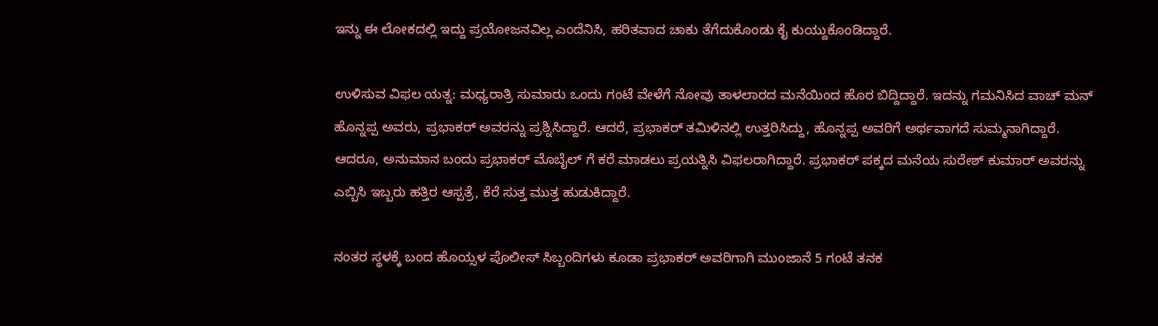ಇನ್ನು ಈ ಲೋಕದಲ್ಲಿ ಇದ್ದು ಪ್ರಯೋಜನವಿಲ್ಲ ಎಂದೆನಿಸಿ, ಹರಿತವಾದ ಚಾಕು ತೆಗೆದುಕೊಂಡು ಕೈ ಕುಯ್ದುಕೊಂಡಿದ್ದಾರೆ.

ಉಳಿಸುವ ವಿಫಲ ಯತ್ನ: ಮಧ್ಯರಾತ್ರಿ ಸುಮಾರು ಒಂದು ಗಂಟೆ ವೇಳೆಗೆ ನೋವು ತಾಳಲಾರದ ಮನೆಯಿಂದ ಹೊರ ಬಿದ್ದಿದ್ದಾರೆ. ಇದನ್ನು ಗಮನಿಸಿದ ವಾಚ್ ಮನ್ ಹೊನ್ನಪ್ಪ ಅವರು, ಪ್ರಭಾಕರ್ ಅವರನ್ನು ಪ್ರಶ್ನಿಸಿದ್ದಾರೆ. ಆದರೆ, ಪ್ರಭಾಕರ್ ತಮಿಳಿನಲ್ಲಿ ಉತ್ತರಿಸಿದ್ದು, ಹೊನ್ನಪ್ಪ ಅವರಿಗೆ ಅರ್ಥವಾಗದೆ ಸುಮ್ಮನಾಗಿದ್ದಾರೆ. ಆದರೂ, ಅನುಮಾನ ಬಂದು ಪ್ರಭಾಕರ್ ಮೊಬೈಲ್ ಗೆ ಕರೆ ಮಾಡಲು ಪ್ರಯತ್ನಿಸಿ ವಿಫಲರಾಗಿದ್ದಾರೆ. ಪ್ರಭಾಕರ್ ಪಕ್ಕದ ಮನೆಯ ಸುರೇಶ್ ಕುಮಾರ್ ಅವರನ್ನು ಎಬ್ಬಿಸಿ ಇಬ್ಬರು ಹತ್ತಿರ ಆಸ್ಪತ್ರೆ, ಕೆರೆ ಸುತ್ತ ಮುತ್ತ ಹುಡುಕಿದ್ದಾರೆ.

ನಂತರ ಸ್ಥಳಕ್ಕೆ ಬಂದ ಹೊಯ್ಸಳ ಪೊಲೀಸ್ ಸಿಬ್ಬಂದಿಗಳು ಕೂಡಾ ಪ್ರಭಾಕರ್ ಅವರಿಗಾಗಿ ಮುಂಜಾನೆ 5 ಗಂಟೆ ತನಕ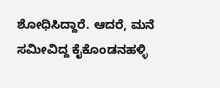ಶೋಧಿಸಿದ್ದಾರೆ. ಆದರೆ, ಮನೆ ಸಮೀವಿದ್ದ ಕೈಕೊಂಡನಹಳ್ಳಿ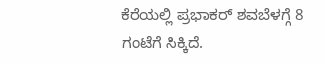ಕೆರೆಯಲ್ಲಿ ಪ್ರಭಾಕರ್ ಶವಬೆಳಗ್ಗೆ 8 ಗಂಟೆಗೆ ಸಿಕ್ಕಿದೆ.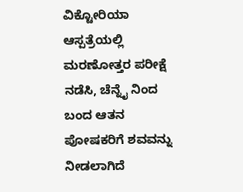ವಿಕ್ಟೋರಿಯಾ ಆಸ್ಪತ್ರೆಯಲ್ಲಿ ಮರಣೋತ್ತರ ಪರೀಕ್ಷೆ ನಡೆಸಿ, ಚೆನ್ನೈ ನಿಂದ ಬಂದ ಆತನ ಪೋಷಕರಿಗೆ ಶವವನ್ನು ನೀಡಲಾಗಿದೆ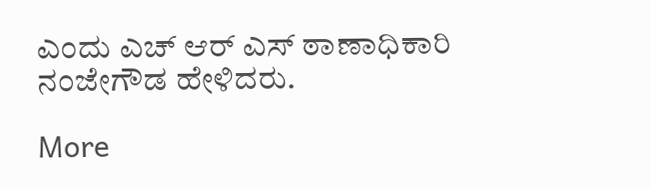ಎಂದು ಎಚ್ ಆರ್ ಎಸ್ ಠಾಣಾಧಿಕಾರಿ ನಂಜೇಗೌಡ ಹೇಳಿದರು.

More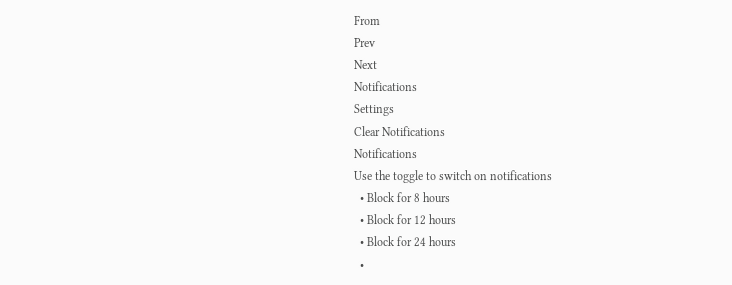From
Prev
Next
Notifications
Settings
Clear Notifications
Notifications
Use the toggle to switch on notifications
  • Block for 8 hours
  • Block for 12 hours
  • Block for 24 hours
  •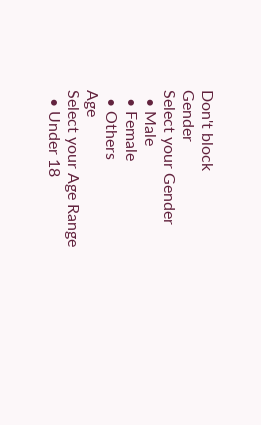Don't block
Gender
Select your Gender
  • Male
  • Female
  • Others
Age
Select your Age Range
  • Under 18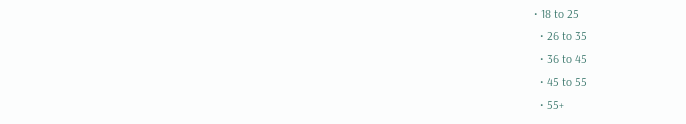• 18 to 25
  • 26 to 35
  • 36 to 45
  • 45 to 55
  • 55+